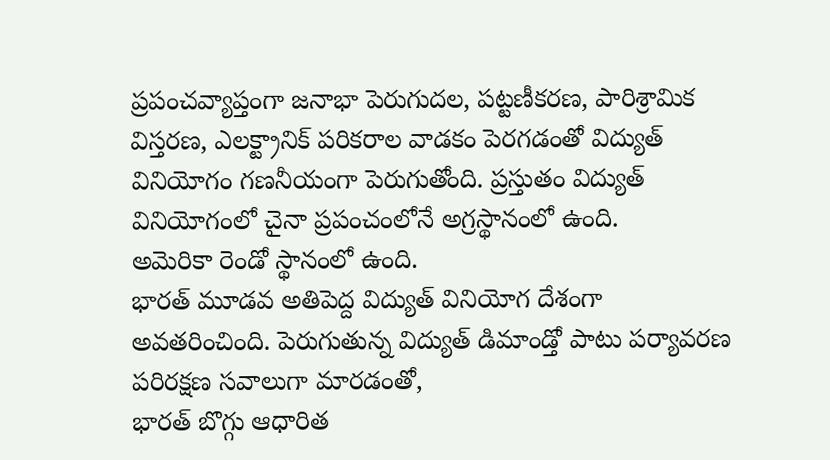ప్రపంచవ్యాప్తంగా జనాభా పెరుగుదల, పట్టణీకరణ, పారిశ్రామిక విస్తరణ, ఎలక్ట్రానిక్ పరికరాల వాడకం పెరగడంతో విద్యుత్ వినియోగం గణనీయంగా పెరుగుతోంది. ప్రస్తుతం విద్యుత్ వినియోగంలో చైనా ప్రపంచంలోనే అగ్రస్థానంలో ఉంది.
అమెరికా రెండో స్థానంలో ఉంది.
భారత్ మూడవ అతిపెద్ద విద్యుత్ వినియోగ దేశంగా అవతరించింది. పెరుగుతున్న విద్యుత్ డిమాండ్తో పాటు పర్యావరణ పరిరక్షణ సవాలుగా మారడంతో,
భారత్ బొగ్గు ఆధారిత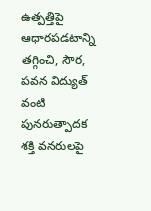ఉత్పత్తిపై ఆధారపడటాన్ని తగ్గించి, సౌర, పవన విద్యుత్ వంటి పునరుత్పాదక శక్తి వనరులపై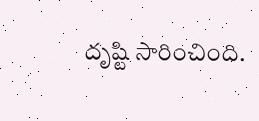దృష్టి సారించింది.